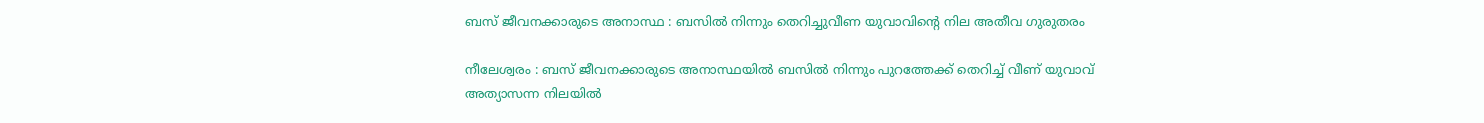ബസ് ജീവനക്കാരുടെ അനാസ്ഥ : ബസില്‍ നിന്നും തെറിച്ചുവീണ യുവാവിന്റെ നില അതീവ ഗുരുതരം

നീലേശ്വരം : ബസ് ജീവനക്കാരുടെ അനാസ്ഥയില്‍ ബസില്‍ നിന്നും പുറത്തേക്ക് തെറിച്ച് വീണ് യുവാവ് അത്യാസന്ന നിലയില്‍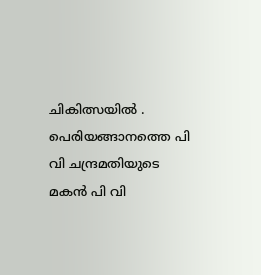ചികിത്സയില്‍ . പെരിയങ്ങാനത്തെ പി വി ചന്ദ്രമതിയുടെ മകന്‍ പി വി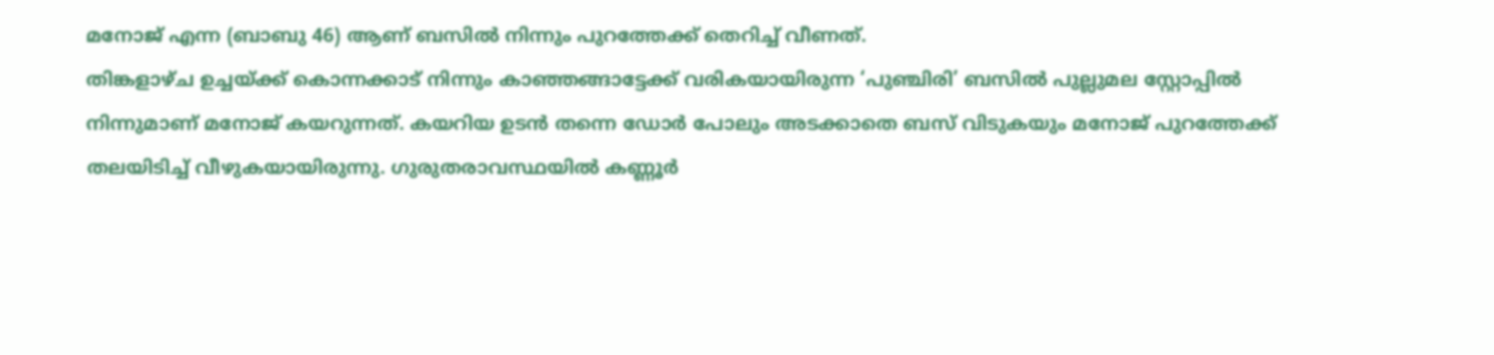മനോജ് എന്ന (ബാബു 46) ആണ് ബസില്‍ നിന്നും പുറത്തേക്ക് തെറിച്ച് വീണത്.
തിങ്കളാഴ്ച ഉച്ചയ്ക്ക് കൊന്നക്കാട് നിന്നും കാഞ്ഞങ്ങാട്ടേക്ക് വരികയായിരുന്ന ‘പുഞ്ചിരി’ ബസില്‍ പുല്ലുമല സ്റ്റോപ്പില്‍ നിന്നുമാണ് മനോജ് കയറുന്നത്. കയറിയ ഉടന്‍ തന്നെ ഡോര്‍ പോലും അടക്കാതെ ബസ് വിടുകയും മനോജ് പുറത്തേക്ക് തലയിടിച്ച് വീഴുകയായിരുന്നു. ഗുരുതരാവസ്ഥയില്‍ കണ്ണൂര്‍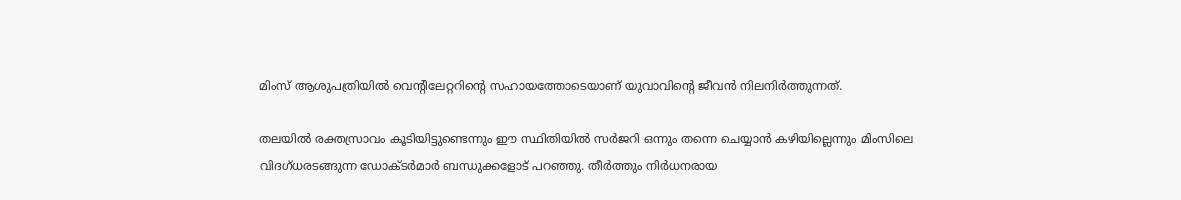മിംസ് ആശുപത്രിയില്‍ വെന്റിലേറ്ററിന്റെ സഹായത്തോടെയാണ് യുവാവിന്റെ ജീവന്‍ നിലനിര്‍ത്തുന്നത്.

തലയില്‍ രക്തസ്രാവം കൂടിയിട്ടുണ്ടെന്നും ഈ സ്ഥിതിയില്‍ സര്‍ജറി ഒന്നും തന്നെ ചെയ്യാന്‍ കഴിയില്ലെന്നും മിംസിലെ വിദഗ്ധരടങ്ങുന്ന ഡോക്ടര്‍മാര്‍ ബന്ധുക്കളോട് പറഞ്ഞു. തീര്‍ത്തും നിര്‍ധനരായ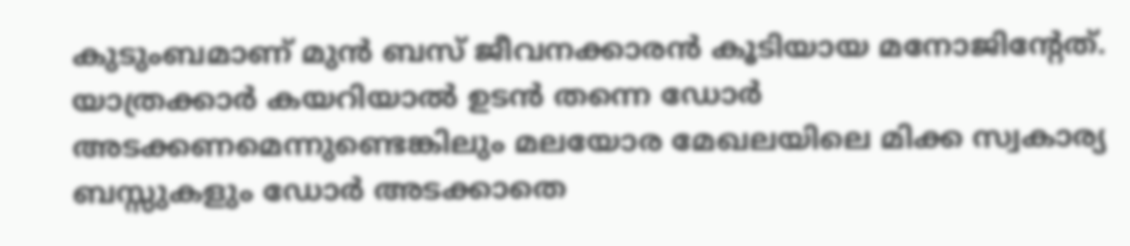കുടുംബമാണ് മുന്‍ ബസ് ജീവനക്കാരന്‍ കൂടിയായ മനോജിന്റേത്. യാത്രക്കാര്‍ കയറിയാല്‍ ഉടന്‍ തന്നെ ഡോര്‍ അടക്കണമെന്നുണ്ടെങ്കിലും മലയോര മേഖലയിലെ മിക്ക സ്വകാര്യ ബസ്സുകളും ഡോര്‍ അടക്കാതെ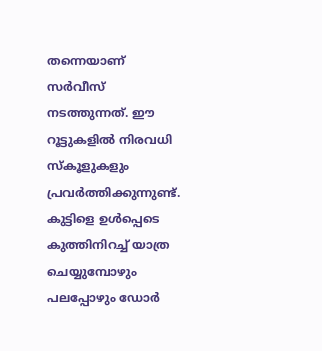തന്നെയാണ് സര്‍വീസ് നടത്തുന്നത്. ഈ റൂട്ടുകളില്‍ നിരവധി സ്‌കൂളുകളും പ്രവര്‍ത്തിക്കുന്നുണ്ട്. കുട്ടിളെ ഉള്‍പ്പെടെ കുത്തിനിറച്ച് യാത്ര ചെയ്യുമ്പോഴും പലപ്പോഴും ഡോര്‍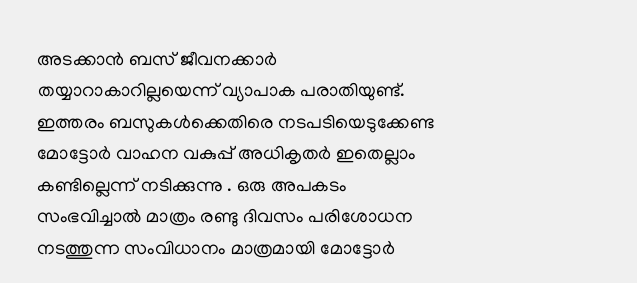അടക്കാന്‍ ബസ് ജീവനക്കാര്‍ തയ്യാറാകാറില്ലയെന്ന് വ്യാപാക പരാതിയുണ്ട്. ഇത്തരം ബസുകള്‍ക്കെതിരെ നടപടിയെടുക്കേണ്ട മോട്ടോര്‍ വാഹന വകുപ്പ് അധികൃതര്‍ ഇതെല്ലാം കണ്ടില്ലെന്ന് നടിക്കുന്നു . ഒരു അപകടം സംഭവിച്ചാല്‍ മാത്രം രണ്ടു ദിവസം പരിശോധന നടത്തുന്ന സംവിധാനം മാത്രമായി മോട്ടോര്‍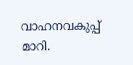വാഹനവകുപ്പ് മാറി.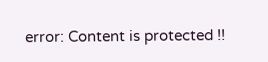error: Content is protected !!